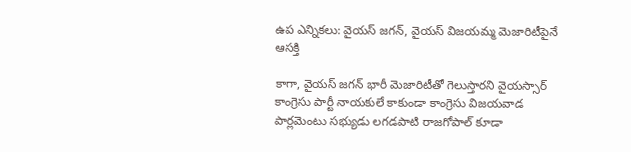ఉప ఎన్నికలు: వైయస్ జగన్, వైయస్ విజయమ్మ మెజారిటీపైనే ఆసక్తి

కాగా, వైయస్ జగన్ భారీ మెజారిటీతో గెలుస్తారని వైయస్సార్ కాంగ్రెసు పార్టీ నాయకులే కాకుండా కాంగ్రెసు విజయవాడ పార్లమెంటు సభ్యుడు లగడపాటి రాజగోపాల్ కూడా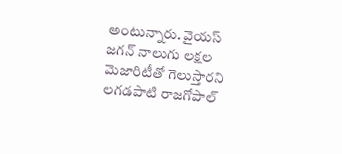అంటున్నారు. వైయస్ జగన్ నాలుగు లక్షల మెజారిటీతో గెలుస్తారని లగడపాటి రాజగోపాల్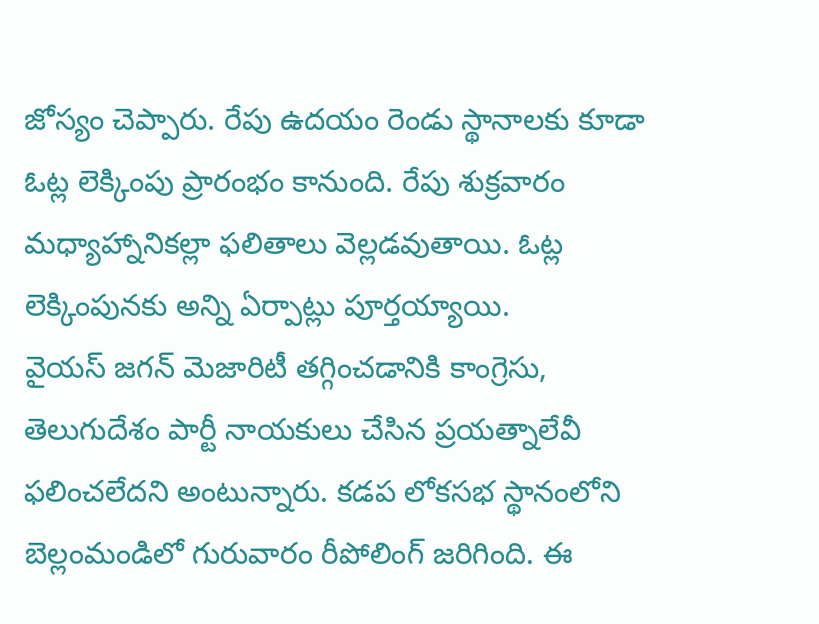జోస్యం చెప్పారు. రేపు ఉదయం రెండు స్థానాలకు కూడా ఓట్ల లెక్కింపు ప్రారంభం కానుంది. రేపు శుక్రవారం మధ్యాహ్నానికల్లా ఫలితాలు వెల్లడవుతాయి. ఓట్ల లెక్కింపునకు అన్ని ఏర్పాట్లు పూర్తయ్యాయి.
వైయస్ జగన్ మెజారిటీ తగ్గించడానికి కాంగ్రెసు, తెలుగుదేశం పార్టీ నాయకులు చేసిన ప్రయత్నాలేవీ ఫలించలేదని అంటున్నారు. కడప లోకసభ స్థానంలోని బెల్లంమండిలో గురువారం రీపోలింగ్ జరిగింది. ఈ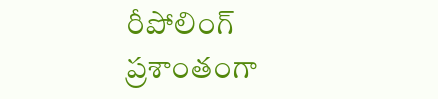రీపోలింగ్ ప్రశాంతంగా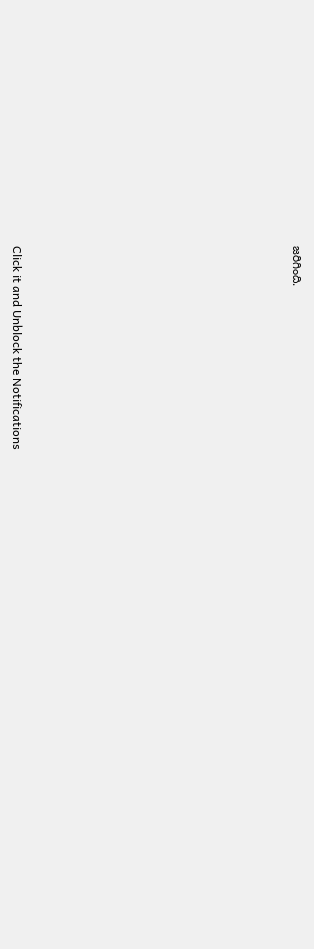జరిగింది.












Click it and Unblock the Notifications